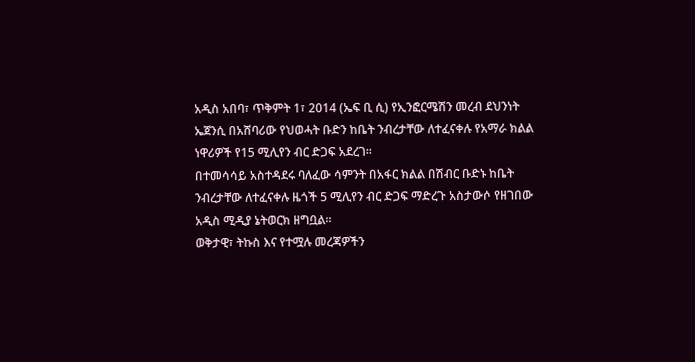አዲስ አበባ፣ ጥቅምት 1፣ 2014 (ኤፍ ቢ ሲ) የኢንፎርሜሽን መረብ ደህንነት ኤጀንሲ በአሸባሪው የህወሓት ቡድን ከቤት ንብረታቸው ለተፈናቀሉ የአማራ ክልል ነዋሪዎች የ15 ሚሊየን ብር ድጋፍ አደረገ፡፡
በተመሳሳይ አስተዳደሩ ባለፈው ሳምንት በአፋር ክልል በሽብር ቡድኑ ከቤት ንብረታቸው ለተፈናቀሉ ዜጎች 5 ሚሊየን ብር ድጋፍ ማድረጉ አስታውሶ የዘገበው አዲስ ሚዲያ ኔትወርክ ዘግቧል፡፡
ወቅታዊ፣ ትኩስ እና የተሟሉ መረጃዎችን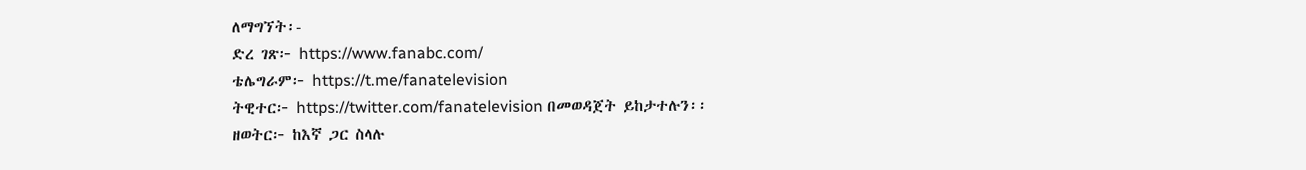ለማግኘት፡-
ድረ ገጽ፦ https://www.fanabc.com/
ቴሌግራም፦ https://t.me/fanatelevision
ትዊተር፦ https://twitter.com/fanatelevision በመወዳጀት ይከታተሉን፡፡
ዘወትር፦ ከእኛ ጋር ስላሉ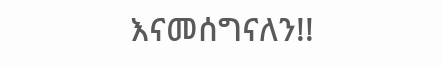እናመሰግናለን!!